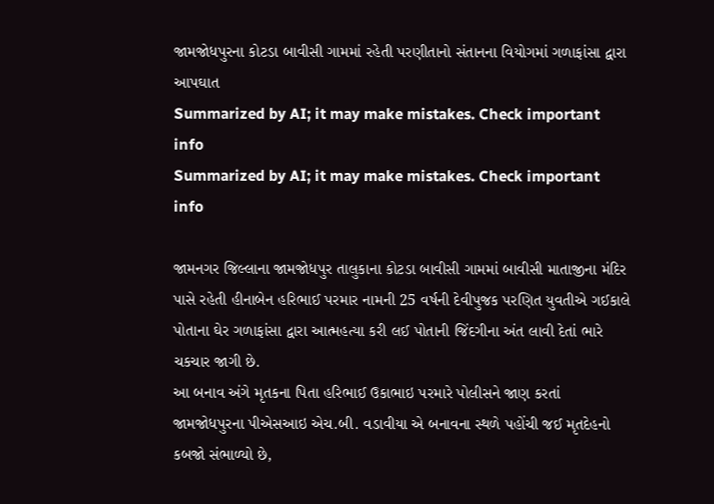જામજોધપુરના કોટડા બાવીસી ગામમાં રહેતી પરણીતાનો સંતાનના વિયોગમાં ગળાફાંસા દ્વારા આપઘાત
Summarized by AI; it may make mistakes. Check important info
Summarized by AI; it may make mistakes. Check important info

જામનગર જિલ્લાના જામજોધપુર તાલુકાના કોટડા બાવીસી ગામમાં બાવીસી માતાજીના મંદિર પાસે રહેતી હીનાબેન હરિભાઈ પરમાર નામની 25 વર્ષની દેવીપુજક પરણિત યુવતીએ ગઈકાલે પોતાના ઘેર ગળાફાંસા દ્વારા આત્મહત્યા કરી લઈ પોતાની જિંદગીના અંત લાવી દેતાં ભારે ચકચાર જાગી છે.
આ બનાવ અંગે મૃતકના પિતા હરિભાઈ ઉકાભાઇ પરમારે પોલીસને જાણ કરતાં જામજોધપુરના પીએસઆઇ એચ.બી. વડાવીયા એ બનાવના સ્થળે પહોંચી જઈ મૃતદેહનો કબજો સંભાળ્યો છે,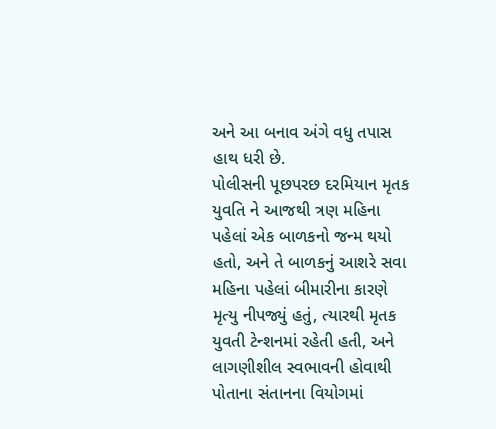અને આ બનાવ અંગે વધુ તપાસ હાથ ધરી છે.
પોલીસની પૂછપરછ દરમિયાન મૃતક યુવતિ ને આજથી ત્રણ મહિના પહેલાં એક બાળકનો જન્મ થયો હતો, અને તે બાળકનું આશરે સવા મહિના પહેલાં બીમારીના કારણે મૃત્યુ નીપજ્યું હતું, ત્યારથી મૃતક યુવતી ટેન્શનમાં રહેતી હતી, અને લાગણીશીલ સ્વભાવની હોવાથી પોતાના સંતાનના વિયોગમાં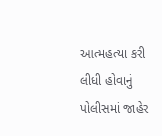આત્મહત્યા કરી લીધી હોવાનું પોલીસમાં જાહેર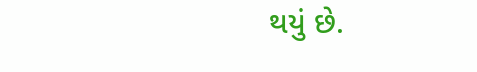થયું છે.